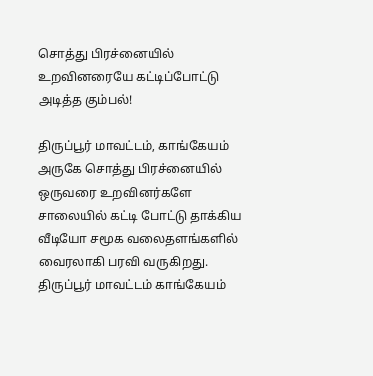சொத்து பிரச்னையில் உறவினரையே கட்டிப்போட்டு அடித்த கும்பல்!

திருப்பூர் மாவட்டம், காங்கேயம் அருகே சொத்து பிரச்னையில் ஒருவரை உறவினர்களே சாலையில் கட்டி போட்டு தாக்கிய வீடியோ சமூக வலைதளங்களில் வைரலாகி பரவி வருகிறது. திருப்பூர் மாவட்டம் காங்கேயம்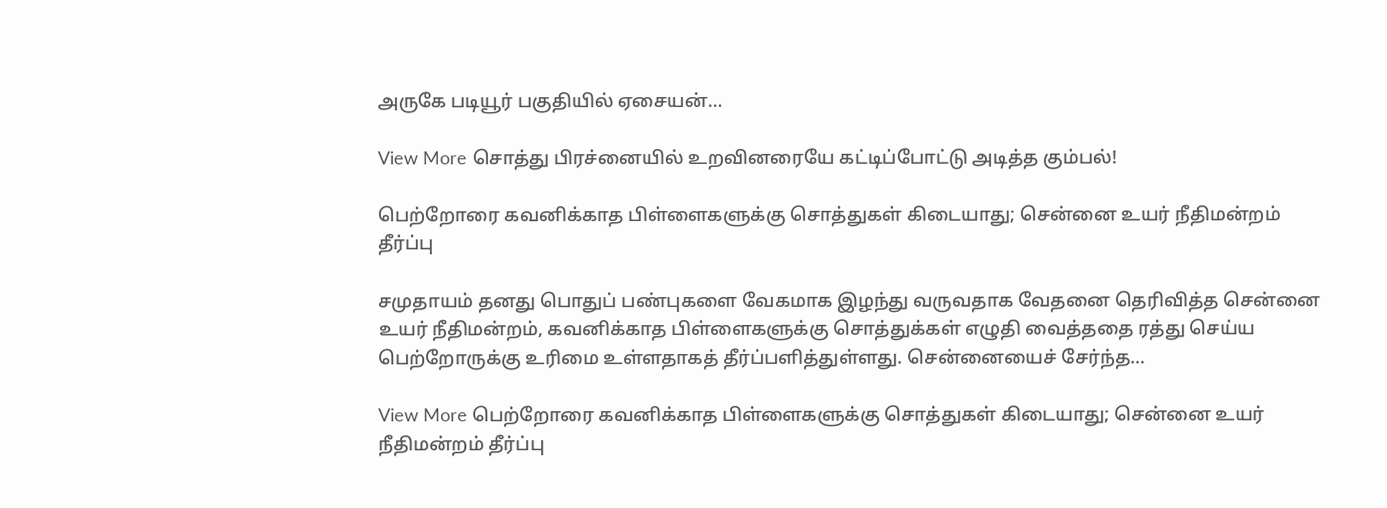அருகே படியூர் பகுதியில் ஏசையன்…

View More சொத்து பிரச்னையில் உறவினரையே கட்டிப்போட்டு அடித்த கும்பல்!

பெற்றோரை கவனிக்காத பிள்ளைகளுக்கு சொத்துகள் கிடையாது; சென்னை உயர் நீதிமன்றம் தீர்ப்பு

சமுதாயம் தனது பொதுப் பண்புகளை வேகமாக இழந்து வருவதாக வேதனை தெரிவித்த சென்னை உயர் நீதிமன்றம், கவனிக்காத பிள்ளைகளுக்கு சொத்துக்கள் எழுதி வைத்ததை ரத்து செய்ய பெற்றோருக்கு உரிமை உள்ளதாகத் தீர்ப்பளித்துள்ளது. சென்னையைச் சேர்ந்த…

View More பெற்றோரை கவனிக்காத பிள்ளைகளுக்கு சொத்துகள் கிடையாது; சென்னை உயர் நீதிமன்றம் தீர்ப்பு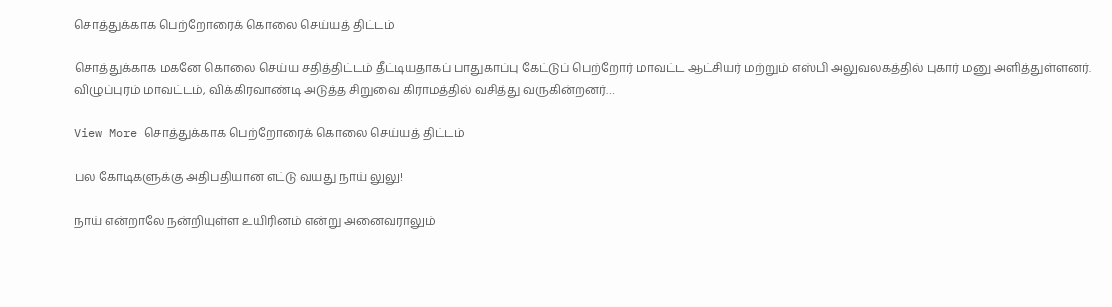சொத்துக்காக பெற்றோரைக் கொலை செய்யத் திட்டம்

சொத்துக்காக மகனே கொலை செய்ய சதித்திட்டம் தீட்டியதாகப் பாதுகாப்பு கேட்டுப் பெற்றோர் மாவட்ட ஆட்சியர் மற்றும் எஸ்பி அலுவலகத்தில் புகார் மனு அளித்துள்ளனர். விழுப்புரம் மாவட்டம், விக்கிரவாண்டி அடுத்த சிறுவை கிராமத்தில் வசித்து வருகின்றனர்…

View More சொத்துக்காக பெற்றோரைக் கொலை செய்யத் திட்டம்

பல கோடிகளுக்கு அதிபதியான எட்டு வயது நாய் லுலு!

நாய் என்றாலே நன்றியுள்ள உயிரினம் என்று அனைவராலும்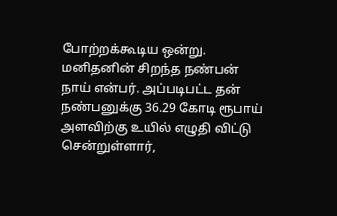போற்றக்கூடிய ஒன்று. மனிதனின் சிறந்த நண்பன் நாய் என்பர். அப்படிபட்ட தன் நண்பனுக்கு 36.29 கோடி ரூபாய் அளவிற்கு உயில் எழுதி விட்டு சென்றுள்ளார்,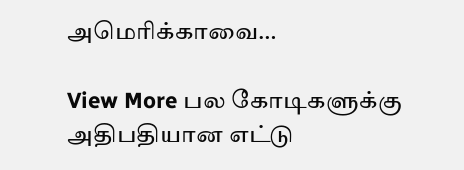அமெரிக்காவை…

View More பல கோடிகளுக்கு அதிபதியான எட்டு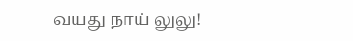வயது நாய் லுலு!